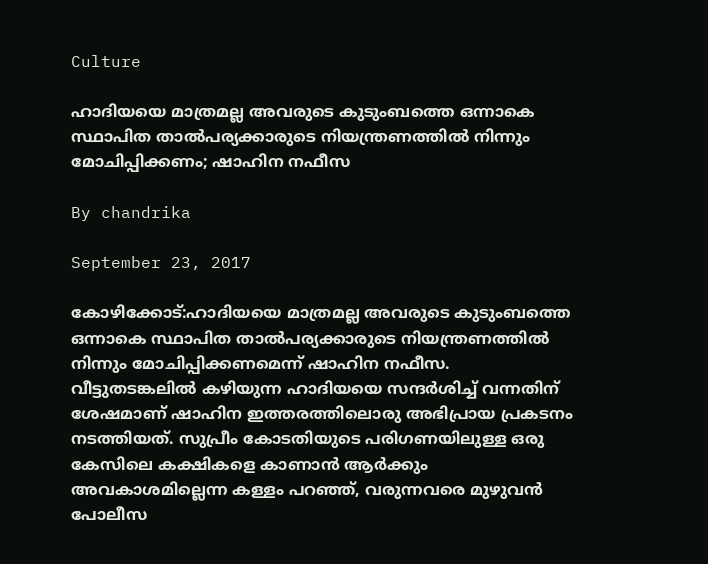Culture

ഹാദിയയെ മാത്രമല്ല അവരുടെ കുടുംബത്തെ ഒന്നാകെ സ്ഥാപിത താല്‍പര്യക്കാരുടെ നിയന്ത്രണത്തില്‍ നിന്നും മോചിപ്പിക്കണം; ഷാഹിന നഫീസ

By chandrika

September 23, 2017

കോഴിക്കോട്:ഹാദിയയെ മാത്രമല്ല അവരുടെ കുടുംബത്തെ ഒന്നാകെ സ്ഥാപിത താല്‍പര്യക്കാരുടെ നിയന്ത്രണത്തില്‍ നിന്നും മോചിപ്പിക്കണമെന്ന് ഷാഹിന നഫീസ. വീട്ടുതടങ്കലില്‍ കഴിയുന്ന ഹാദിയയെ സന്ദര്‍ശിച്ച് വന്നതിന് ശേഷമാണ് ഷാഹിന ഇത്തരത്തിലൊരു അഭിപ്രായ പ്രകടനം നടത്തിയത്. സുപ്രീം കോടതിയുടെ പരിഗണയിലുള്ള ഒരു കേസിലെ കക്ഷികളെ കാണാന്‍ ആര്‍ക്കും അവകാശമില്ലെന്ന കള്ളം പറഞ്ഞ്, വരുന്നവരെ മുഴുവന്‍ പോലീസ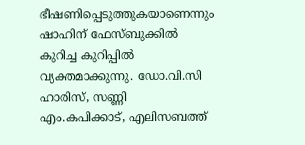ഭീഷണിപ്പെടുത്തുകയാണെന്നും ഷാഹിന് ഫേസ്ബുക്കില്‍ കുറിച്ച കുറിപ്പില്‍ വ്യക്തമാക്കുന്നു. ഡോ.വി.സി ഹാരിസ്, സണ്ണി എം.കപിക്കാട്, എലിസബത്ത്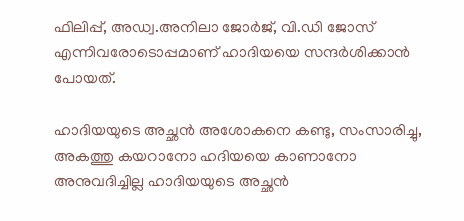ഫിലിപ്പ്, അഡ്വ.അനിലാ ജോര്‍ജ്, വി.ഡി ജോസ് എന്നിവരോടൊപ്പമാണ് ഹാദിയയെ സന്ദര്‍ശിക്കാന്‍ പോയത്.

ഹാദിയയുടെ അച്ഛന്‍ അശോകനെ കണ്ടു, സംസാരിച്ചു, അകത്തു കയറാനോ ഹദിയയെ കാണാനോ അനുവദിച്ചില്ല ഹാദിയയുടെ അച്ഛന്‍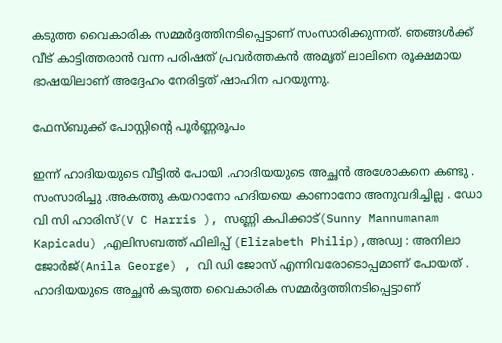കടുത്ത വൈകാരിക സമ്മര്‍ദ്ദത്തിനടിപ്പെട്ടാണ് സംസാരിക്കുന്നത്. ഞങ്ങള്‍ക്ക് വീട് കാട്ടിത്തരാന്‍ വന്ന പരിഷത് പ്രവര്‍ത്തകന്‍ അമൃത് ലാലിനെ രൂക്ഷമായ ഭാഷയിലാണ് അദ്ദേഹം നേരിട്ടത് ഷാഹിന പറയുന്നു.

ഫേസ്ബുക്ക് പോസ്റ്റിന്റെ പൂര്‍ണ്ണരൂപം

ഇന്ന് ഹാദിയയുടെ വീട്ടില്‍ പോയി .ഹാദിയയുടെ അച്ഛന്‍ അശോകനെ കണ്ടു . സംസാരിച്ചു .അകത്തു കയറാനോ ഹദിയയെ കാണാനോ അനുവദിച്ചില്ല . ഡോ വി സി ഹാരിസ്(V C Harris ), സണ്ണി കപിക്കാട്(Sunny Mannumanam Kapicadu) ,എലിസബത്ത് ഫിലിപ്പ് (Elizabeth Philip),അഡ്വ : അനിലാ ജോര്‍ജ്(Anila George) , വി ഡി ജോസ് എന്നിവരോടൊപ്പമാണ് പോയത് . ഹാദിയയുടെ അച്ഛന്‍ കടുത്ത വൈകാരിക സമ്മര്‍ദ്ദത്തിനടിപ്പെട്ടാണ്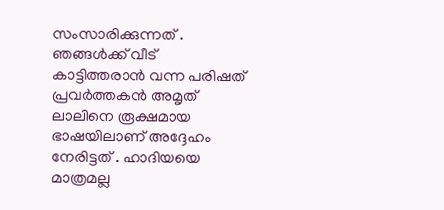സംസാരിക്കുന്നത് . ഞങ്ങള്‍ക്ക് വീട് കാട്ടിത്തരാന്‍ വന്ന പരിഷത് പ്രവര്‍ത്തകന്‍ അമൃത് ലാലിനെ രൂക്ഷമായ ഭാഷയിലാണ് അദ്ദേഹം നേരിട്ടത് . ഹാദിയയെ മാത്രമല്ല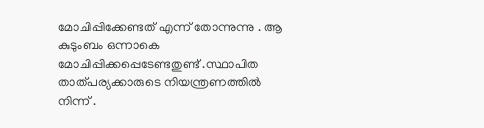മോചിപ്പിക്കേണ്ടത് എന്ന് തോന്നുന്നു . ആ കുടുംബം ഒന്നാകെ മോചിപ്പിക്കപ്പെടേണ്ടതുണ്ട് .സ്ഥാപിത താത്പര്യക്കാരുടെ നിയന്ത്രണത്തില്‍ നിന്ന് .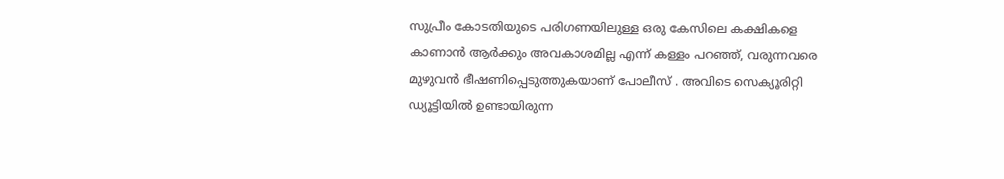സുപ്രീം കോടതിയുടെ പരിഗണയിലുള്ള ഒരു കേസിലെ കക്ഷികളെ കാണാന്‍ ആര്‍ക്കും അവകാശമില്ല എന്ന് കള്ളം പറഞ്ഞ്, വരുന്നവരെ മുഴുവന്‍ ഭീഷണിപ്പെടുത്തുകയാണ് പോലീസ് . അവിടെ സെക്യൂരിറ്റി ഡ്യൂട്ടിയില്‍ ഉണ്ടായിരുന്ന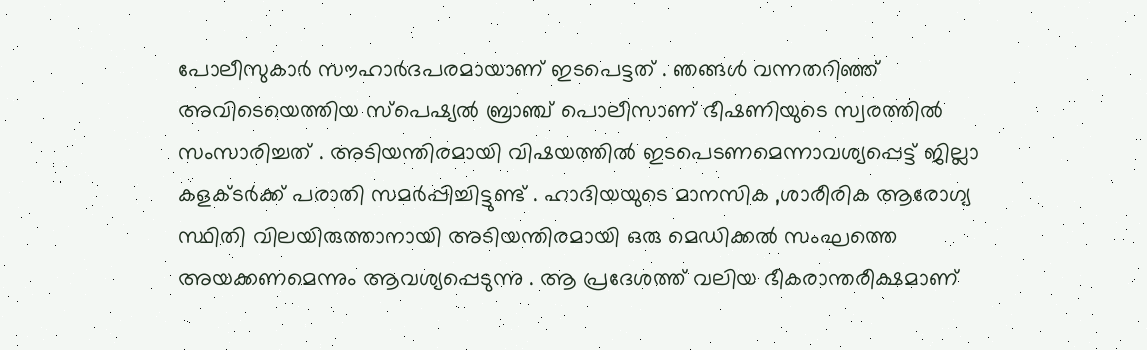പോലീസുകാര്‍ സൗഹാര്‍ദപരമായാണ് ഇടപെട്ടത് . ഞങ്ങള്‍ വന്നതറിഞ്ഞ് അവിടെയെത്തിയ സ്‌പെഷ്യല്‍ ബ്രാഞ്ച് പൊലീസാണ് ഭീഷണിയുടെ സ്വരത്തില്‍ സംസാരിച്ചത് . അടിയന്തിരമായി വിഷയത്തില്‍ ഇടപെടണമെന്നാവശ്യപ്പെട്ട് ജില്ലാ കളക്ടര്‍ക്ക് പരാതി സമര്‍പ്പിച്ചിട്ടുണ്ട് . ഹാദിയയുടെ മാനസിക ,ശാരീരിക ആരോഗ്യ സ്ഥിതി വിലയിരുത്താനായി അടിയന്തിരമായി ഒരു മെഡിക്കല്‍ സംഘത്തെ അയക്കണമെന്നും ആവശ്യപ്പെടുന്നു . ആ പ്രദേശത്ത് വലിയ ഭീകരാന്തരീക്ഷമാണ്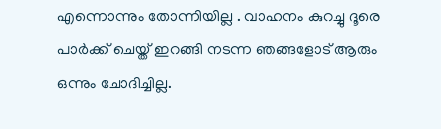എന്നൊന്നും തോന്നിയില്ല . വാഹനം കുറച്ചു ദൂരെ പാര്‍ക്ക് ചെയ്ത് ഇറങ്ങി നടന്ന ഞങ്ങളോട് ആരും ഒന്നും ചോദിച്ചില്ല.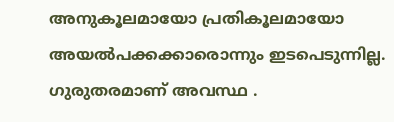അനുകൂലമായോ പ്രതികൂലമായോ അയല്‍പക്കക്കാരൊന്നും ഇടപെടുന്നില്ല. ഗുരുതരമാണ് അവസ്ഥ .